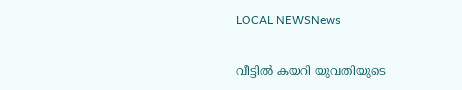LOCAL NEWSNews

വീട്ടിൽ കയറി യുവതിയുടെ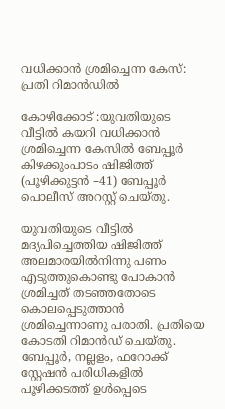വധിക്കാൻ ശ്രമിച്ചെന്ന കേസ്: പ്രതി റിമാൻഡിൽ

കോഴിക്കോട് :യുവതിയുടെ വീട്ടിൽ കയറി വധിക്കാൻ ശ്രമിച്ചെന്ന കേസിൽ ബേപ്പൂർ കിഴക്കുംപാടം ഷിജിത്ത് (പൂഴിക്കുട്ടൻ –41) ബേപ്പൂർ പൊലീസ് അറസ്റ്റ് ചെയ്തു.

യുവതിയുടെ വീട്ടിൽ മദ്യപിച്ചെത്തിയ ഷിജിത്ത് അലമാരയിൽനിന്നു പണം എടുത്തുകൊണ്ടു പോകാൻ ശ്രമിച്ചത് തടഞ്ഞതോടെ കൊലപ്പെടുത്താൻ ശ്രമിച്ചെന്നാണു പരാതി. പ്രതിയെ കോടതി റിമാൻഡ് ചെയ്തു. ബേപ്പൂർ, നല്ലളം, ഫറോക്ക് സ്റ്റേഷൻ പരിധികളിൽ പൂഴിക്കടത്ത് ഉൾപ്പെടെ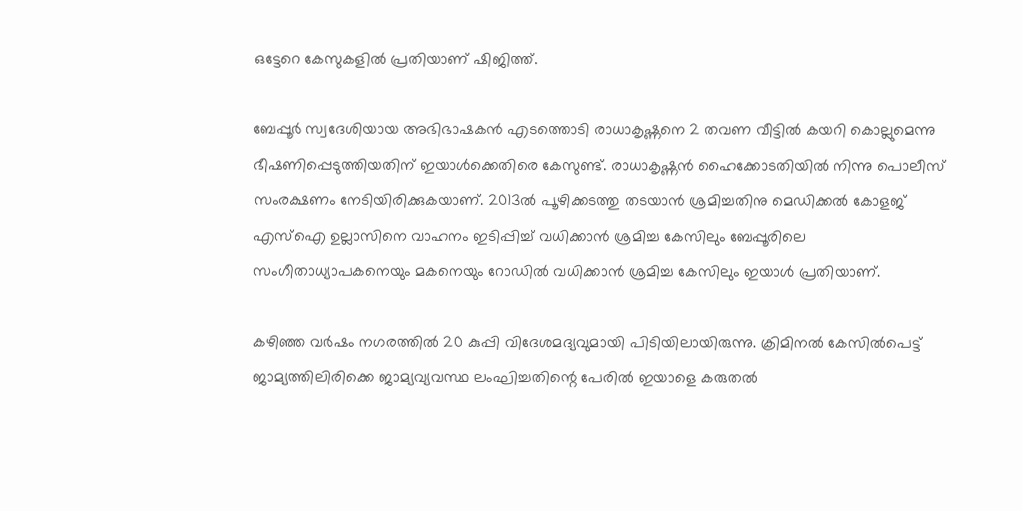ഒട്ടേറെ കേസുകളിൽ പ്രതിയാണ് ഷിജിത്ത്.

ബേപ്പൂർ സ്വദേശിയായ അഭിഭാഷകൻ എടത്തൊടി രാധാകൃഷ്ണനെ 2 തവണ വീട്ടിൽ കയറി കൊല്ലുമെന്നു ഭീഷണിപ്പെടുത്തിയതിന് ഇയാൾക്കെതിരെ കേസുണ്ട്. രാധാകൃഷ്ണൻ ഹൈക്കോടതിയിൽ നിന്നു പൊലീസ് സംരക്ഷണം നേടിയിരിക്കുകയാണ്. 2013ൽ പൂഴിക്കടത്തു തടയാൻ ശ്രമിച്ചതിനു മെഡിക്കൽ കോളജ് എസ്ഐ ഉല്ലാസിനെ വാഹനം ഇടിപ്പിച്ച് വധിക്കാൻ ശ്രമിച്ച കേസിലും ബേപ്പൂരിലെ സംഗീതാധ്യാപകനെയും മകനെയും റോഡിൽ വധിക്കാൻ ശ്രമിച്ച കേസിലും ഇയാൾ പ്രതിയാണ്.

കഴിഞ്ഞ വർഷം നഗരത്തിൽ 20 കുപ്പി വിദേശമദ്യവുമായി പിടിയിലായിരുന്നു. ക്രിമിനൽ കേസിൽപെട്ട് ജാമ്യത്തിലിരിക്കെ ജാമ്യവ്യവസ്ഥ ലംഘിച്ചതിന്റെ പേരിൽ ഇയാളെ കരുതൽ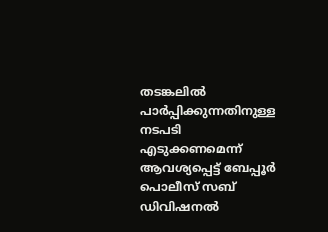തടങ്കലിൽ പാർപ്പിക്കുന്നതിനുള്ള നടപടി എടുക്കണമെന്ന് ആവശ്യപ്പെട്ട് ബേപ്പൂർ പൊലീസ് സബ് ഡിവിഷനൽ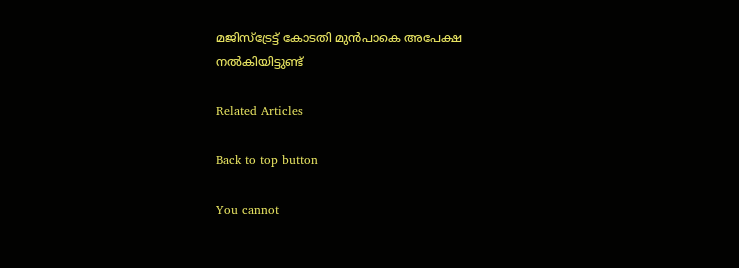മജിസ്ട്രേട്ട് കോടതി മുൻപാകെ അപേക്ഷ നൽകിയിട്ടുണ്ട്

Related Articles

Back to top button

You cannot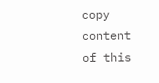copy content of this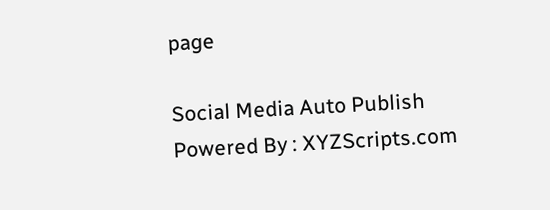page

Social Media Auto Publish Powered By : XYZScripts.com